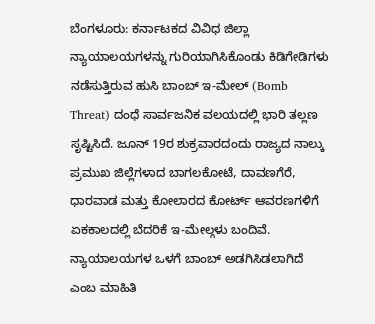ಬೆಂಗಳೂರು: ಕರ್ನಾಟಕದ ವಿವಿಧ ಜಿಲ್ಲಾ ನ್ಯಾಯಾಲಯಗಳನ್ನು ಗುರಿಯಾಗಿಸಿಕೊಂಡು ಕಿಡಿಗೇಡಿಗಳು ನಡೆಸುತ್ತಿರುವ ಹುಸಿ ಬಾಂಬ್ ಇ-ಮೇಲ್ (Bomb Threat) ದಂಧೆ ಸಾರ್ವಜನಿಕ ವಲಯದಲ್ಲಿ ಭಾರಿ ತಲ್ಲಣ ಸೃಷ್ಟಿಸಿದೆ. ಜೂನ್ 19ರ ಶುಕ್ರವಾರದಂದು ರಾಜ್ಯದ ನಾಲ್ಕು ಪ್ರಮುಖ ಜಿಲ್ಲೆಗಳಾದ ಬಾಗಲಕೋಟೆ, ದಾವಣಗೆರೆ, ಧಾರವಾಡ ಮತ್ತು ಕೋಲಾರದ ಕೋರ್ಟ್ ಆವರಣಗಳಿಗೆ ಏಕಕಾಲದಲ್ಲಿ ಬೆದರಿಕೆ ಇ-ಮೇಲ್ಗಳು ಬಂದಿವೆ. ನ್ಯಾಯಾಲಯಗಳ ಒಳಗೆ ಬಾಂಬ್ ಅಡಗಿಸಿಡಲಾಗಿದೆ ಎಂಬ ಮಾಹಿತಿ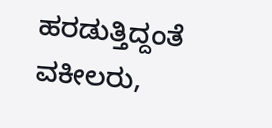ಹರಡುತ್ತಿದ್ದಂತೆ ವಕೀಲರು,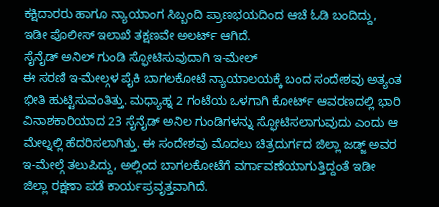ಕಕ್ಷಿದಾರರು ಹಾಗೂ ನ್ಯಾಯಾಂಗ ಸಿಬ್ಬಂದಿ ಪ್ರಾಣಭಯದಿಂದ ಆಚೆ ಓಡಿ ಬಂದಿದ್ದು, ಇಡೀ ಪೊಲೀಸ್ ಇಲಾಖೆ ತಕ್ಷಣವೇ ಅಲರ್ಟ್ ಆಗಿದೆ.
ಸೈನೈಡ್ ಅನಿಲ್ ಗುಂಡಿ ಸ್ಫೋಟಿಸುವುದಾಗಿ ಇ-ಮೇಲ್
ಈ ಸರಣಿ ಇ-ಮೇಲ್ಗಳ ಪೈಕಿ ಬಾಗಲಕೋಟೆ ನ್ಯಾಯಾಲಯಕ್ಕೆ ಬಂದ ಸಂದೇಶವು ಅತ್ಯಂತ ಭೀತಿ ಹುಟ್ಟಿಸುವಂತಿತ್ತು. ಮಧ್ಯಾಹ್ನ 2 ಗಂಟೆಯ ಒಳಗಾಗಿ ಕೋರ್ಟ್ ಆವರಣದಲ್ಲಿ ಭಾರಿ ವಿನಾಶಕಾರಿಯಾದ 23 ಸೈನೈಡ್ ಅನಿಲ ಗುಂಡಿಗಳನ್ನು ಸ್ಫೋಟಿಸಲಾಗುವುದು ಎಂದು ಆ ಮೇಲ್ನಲ್ಲಿ ಹೆದರಿಸಲಾಗಿತ್ತು. ಈ ಸಂದೇಶವು ಮೊದಲು ಚಿತ್ರದುರ್ಗದ ಜಿಲ್ಲಾ ಜಡ್ಜ್ ಅವರ ಇ-ಮೇಲ್ಗೆ ತಲುಪಿದ್ದು, ಅಲ್ಲಿಂದ ಬಾಗಲಕೋಟೆಗೆ ವರ್ಗಾವಣೆಯಾಗುತ್ತಿದ್ದಂತೆ ಇಡೀ ಜಿಲ್ಲಾ ರಕ್ಷಣಾ ಪಡೆ ಕಾರ್ಯಪ್ರವೃತ್ತವಾಗಿದೆ.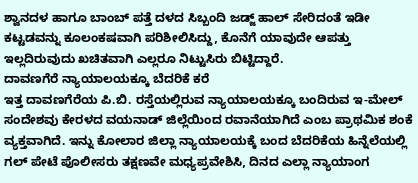ಶ್ವಾನದಳ ಹಾಗೂ ಬಾಂಬ್ ಪತ್ತೆ ದಳದ ಸಿಬ್ಬಂದಿ ಜಡ್ಜ್ ಹಾಲ್ ಸೇರಿದಂತೆ ಇಡೀ ಕಟ್ಟಡವನ್ನು ಕೂಲಂಕಷವಾಗಿ ಪರಿಶೀಲಿಸಿದ್ದು, ಕೊನೆಗೆ ಯಾವುದೇ ಆಪತ್ತು ಇಲ್ಲದಿರುವುದು ಖಚಿತವಾಗಿ ಎಲ್ಲರೂ ನಿಟ್ಟುಸಿರು ಬಿಟ್ಟಿದ್ದಾರೆ.
ದಾವಣಗೆರೆ ನ್ಯಾಯಾಲಯಕ್ಕೂ ಬೆದರಿಕೆ ಕರೆ
ಇತ್ತ ದಾವಣಗೆರೆಯ ಪಿ.ಬಿ. ರಸ್ತೆಯಲ್ಲಿರುವ ನ್ಯಾಯಾಲಯಕ್ಕೂ ಬಂದಿರುವ ಇ-ಮೇಲ್ ಸಂದೇಶವು ಕೇರಳದ ವಯನಾಡ್ ಜಿಲ್ಲೆಯಿಂದ ರವಾನೆಯಾಗಿದೆ ಎಂಬ ಪ್ರಾಥಮಿಕ ಶಂಕೆ ವ್ಯಕ್ತವಾಗಿದೆ. ಇನ್ನು ಕೋಲಾರ ಜಿಲ್ಲಾ ನ್ಯಾಯಾಲಯಕ್ಕೆ ಬಂದ ಬೆದರಿಕೆಯ ಹಿನ್ನೆಲೆಯಲ್ಲಿ ಗಲ್ ಪೇಟೆ ಪೊಲೀಸರು ತಕ್ಷಣವೇ ಮಧ್ಯಪ್ರವೇಶಿಸಿ, ದಿನದ ಎಲ್ಲಾ ನ್ಯಾಯಾಂಗ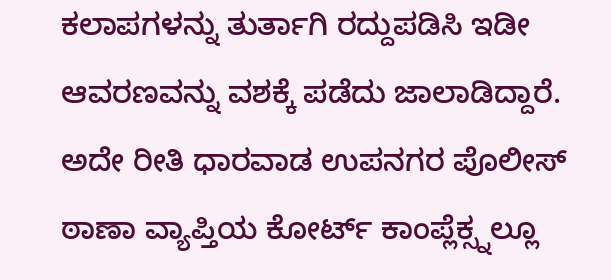ಕಲಾಪಗಳನ್ನು ತುರ್ತಾಗಿ ರದ್ದುಪಡಿಸಿ ಇಡೀ ಆವರಣವನ್ನು ವಶಕ್ಕೆ ಪಡೆದು ಜಾಲಾಡಿದ್ದಾರೆ. ಅದೇ ರೀತಿ ಧಾರವಾಡ ಉಪನಗರ ಪೊಲೀಸ್ ಠಾಣಾ ವ್ಯಾಪ್ತಿಯ ಕೋರ್ಟ್ ಕಾಂಪ್ಲೆಕ್ಸ್ನಲ್ಲೂ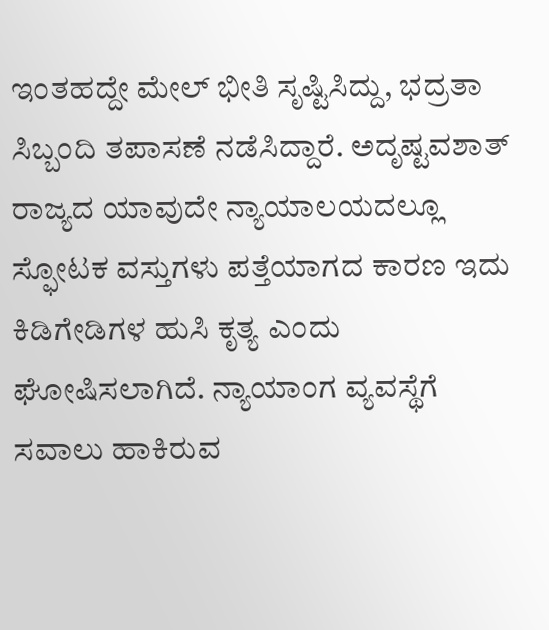ಇಂತಹದ್ದೇ ಮೇಲ್ ಭೀತಿ ಸೃಷ್ಟಿಸಿದ್ದು, ಭದ್ರತಾ ಸಿಬ್ಬಂದಿ ತಪಾಸಣೆ ನಡೆಸಿದ್ದಾರೆ. ಅದೃಷ್ಟವಶಾತ್ ರಾಜ್ಯದ ಯಾವುದೇ ನ್ಯಾಯಾಲಯದಲ್ಲೂ ಸ್ಫೋಟಕ ವಸ್ತುಗಳು ಪತ್ತೆಯಾಗದ ಕಾರಣ ಇದು ಕಿಡಿಗೇಡಿಗಳ ಹುಸಿ ಕೃತ್ಯ ಎಂದು ಘೋಷಿಸಲಾಗಿದೆ. ನ್ಯಾಯಾಂಗ ವ್ಯವಸ್ಥೆಗೆ ಸವಾಲು ಹಾಕಿರುವ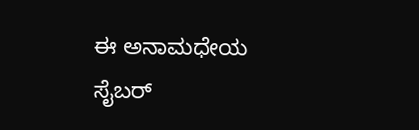ಈ ಅನಾಮಧೇಯ ಸೈಬರ್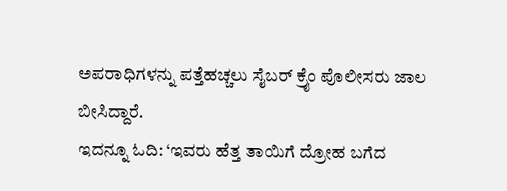ಅಪರಾಧಿಗಳನ್ನು ಪತ್ತೆಹಚ್ಚಲು ಸೈಬರ್ ಕ್ರೈಂ ಪೊಲೀಸರು ಜಾಲ ಬೀಸಿದ್ದಾರೆ.
ಇದನ್ನೂ ಓದಿ: ‘ಇವರು ಹೆತ್ತ ತಾಯಿಗೆ ದ್ರೋಹ ಬಗೆದ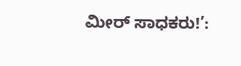ಮೀರ್ ಸಾಧಕರು!’: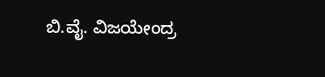ಬಿ.ವೈ. ವಿಜಯೇಂದ್ರ